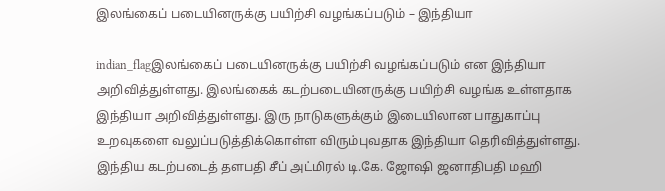இலங்கைப் படையினருக்கு பயிற்சி வழங்கப்படும் – இந்தியா

indian_flagஇலங்கைப் படையினருக்கு பயிற்சி வழங்கப்படும் என இந்தியா அறிவித்துள்ளது. இலங்கைக் கடற்படையினருக்கு பயிற்சி வழங்க உள்ளதாக இந்தியா அறிவித்துள்ளது. இரு நாடுகளுக்கும் இடையிலான பாதுகாப்பு உறவுகளை வலுப்படுத்திக்கொள்ள விரும்புவதாக இந்தியா தெரிவித்துள்ளது. இந்திய கடற்படைத் தளபதி சீப் அட்மிரல் டி.கே. ஜோஷி ஜனாதிபதி மஹி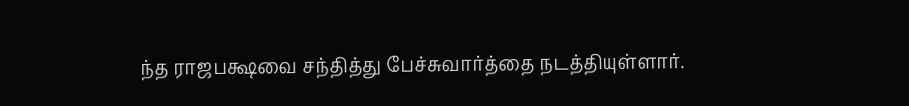ந்த ராஜபக்ஷவை சந்தித்து பேச்சுவார்த்தை நடத்தியுள்ளார்.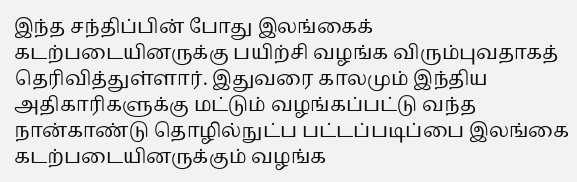இந்த சந்திப்பின் போது இலங்கைக் கடற்படையினருக்கு பயிற்சி வழங்க விரும்புவதாகத் தெரிவித்துள்ளார். இதுவரை காலமும் இந்திய அதிகாரிகளுக்கு மட்டும் வழங்கப்பட்டு வந்த நான்காண்டு தொழில்நுட்ப பட்டப்படிப்பை இலங்கை கடற்படையினருக்கும் வழங்க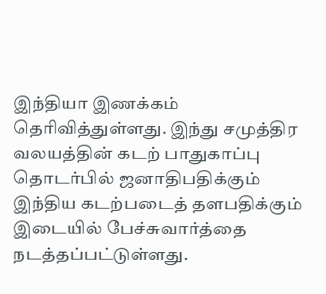இந்தியா இணக்கம் தெரிவித்துள்ளது. இந்து சமுத்திர வலயத்தின் கடற் பாதுகாப்பு தொடர்பில் ஜனாதிபதிக்கும் இந்திய கடற்படைத் தளபதிக்கும் இடையில் பேச்சுவார்த்தை நடத்தப்பட்டுள்ளது.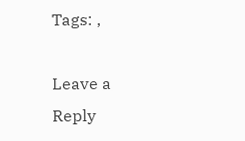Tags: ,

Leave a Reply